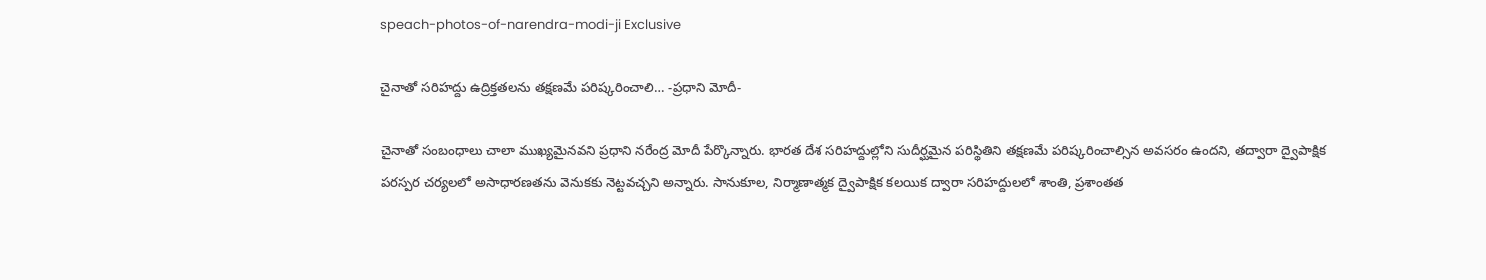speach-photos-of-narendra-modi-ji Exclusive

చైనాతో సరిహద్దు ఉద్రిక్తతలను తక్షణమే పరిష్కరించాలి… -ప్రధాని మోదీ-

చైనాతో సంబంధాలు చాలా ముఖ్యమైనవని ప్రధాని నరేంద్ర మోదీ పేర్కొన్నారు. భారత దేశ సరిహద్దుల్లోని సుదీర్ఘమైన పరిస్థితిని తక్షణమే పరిష్కరించాల్సిన అవసరం ఉందని, తద్వారా ద్వైపాక్షిక పరస్పర చర్యలలో అసాధారణతను వెనుకకు నెట్టవచ్చని అన్నారు. సానుకూల, నిర్మాణాత్మక ద్వైపాక్షిక కలయిక ద్వారా సరిహద్దులలో శాంతి, ప్రశాంతత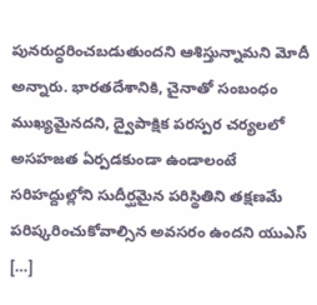పునరుద్ధరించబడుతుందని ఆశిస్తున్నామని మోదీ అన్నారు. భారతదేశానికి, చైనాతో సంబంధం ముఖ్యమైనదని, ద్వైపాక్షిక పరస్పర చర్యలలో అసహజత ఏర్పడకుండా ఉండాలంటే సరిహద్దుల్లోని సుదీర్ఘమైన పరిస్థితిని తక్షణమే పరిష్కరించుకోవాల్సిన అవసరం ఉందని యుఎస్ […]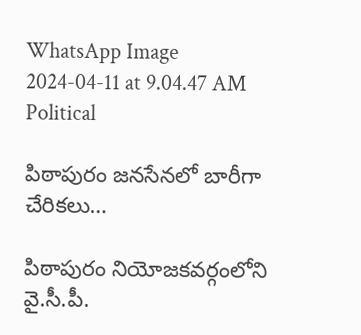WhatsApp Image 2024-04-11 at 9.04.47 AM Political

పిఠాపురం జనసేనలో బారీగా చేరికలు…

పిఠాపురం నియోజకవర్గంలోని వై.సీ.పీ.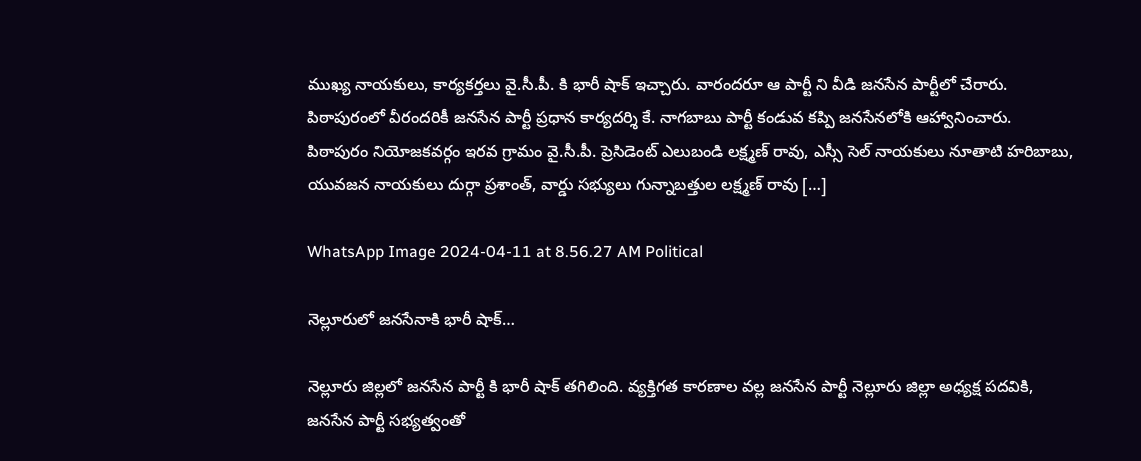ముఖ్య నాయకులు, కార్యకర్తలు వై.సీ.పీ. కి భారీ షాక్ ఇచ్చారు. వారందరూ ఆ పార్టీ ని వీడి జనసేన పార్టీలో చేరారు. పిఠాపురంలో వీరందరికీ జనసేన పార్టీ ప్రధాన కార్యదర్శి కే. నాగబాబు పార్టీ కండువ కప్పి జనసేనలోకి ఆహ్వానించారు. పిఠాపురం నియోజకవర్గం ఇరవ గ్రామం వై.సీ.పీ. ప్రెసిడెంట్ ఎలుబండి లక్ష్మణ్ రావు, ఎస్సీ సెల్ నాయకులు నూతాటి హరిబాబు, యువజన నాయకులు దుర్గా ప్రశాంత్, వార్డు సభ్యులు గున్నాబత్తుల లక్ష్మణ్ రావు […]

WhatsApp Image 2024-04-11 at 8.56.27 AM Political

నెల్లూరులో జనసేనాకి భారీ షాక్…

నెల్లూరు జిల్లలో జనసేన పార్టీ కి భారీ షాక్ తగిలింది. వ్యక్తిగత కారణాల వల్ల జనసేన పార్టీ నెల్లూరు జిల్లా అధ్యక్ష పదవికి, జనసేన పార్టీ సభ్యత్వంతో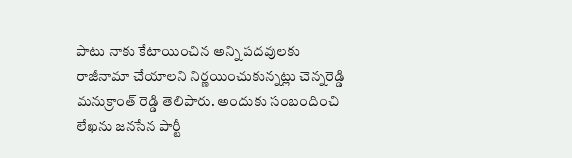పాటు నాకు కేటాయించిన అన్ని పదవులకు రాజీనామా చేయాలని నిర్ణయించుకున్నట్లు చెన్నరెడ్డి మనుక్రాంత్ రెడ్డి తెలిపారు. అందుకు సంబందించి లేఖను జనసేన పార్టీ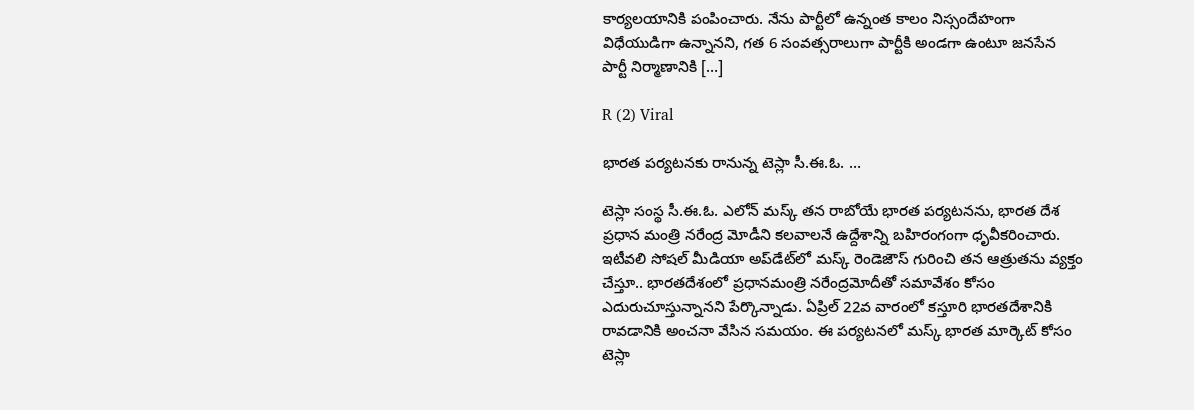కార్యలయానికి పంపించారు. నేను పార్టీలో ఉన్నంత కాలం నిస్సందేహంగా విధేయుడిగా ఉన్నానని, గత 6 సంవత్సరాలుగా పార్టీకి అండగా ఉంటూ జనసేన పార్టీ నిర్మాణానికి […]

R (2) Viral

భారత పర్యటనకు రానున్న టెస్లా సీ.ఈ.ఓ. …

టెస్లా సంస్థ సీ.ఈ.ఓ. ఎలోన్ మస్క్ తన రాబోయే భారత పర్యటనను, భారత దేశ ప్రధాన మంత్రి నరేంద్ర మోడీని కలవాలనే ఉద్దేశాన్ని బహిరంగంగా ధృవీకరించారు. ఇటీవలి సోషల్ మీడియా అప్‌డేట్‌లో మస్క్ రెండెజౌస్ గురించి తన ఆత్రుతను వ్యక్తం చేస్తూ.. భారతదేశంలో ప్రధానమంత్రి నరేంద్రమోదీతో సమావేశం కోసం ఎదురుచూస్తున్నానని పేర్కొన్నాడు. ఏప్రిల్ 22వ వారంలో కస్తూరి భారతదేశానికి రావడానికి అంచనా వేసిన సమయం. ఈ పర్యటనలో మస్క్ భారత మార్కెట్ కోసం టెస్లా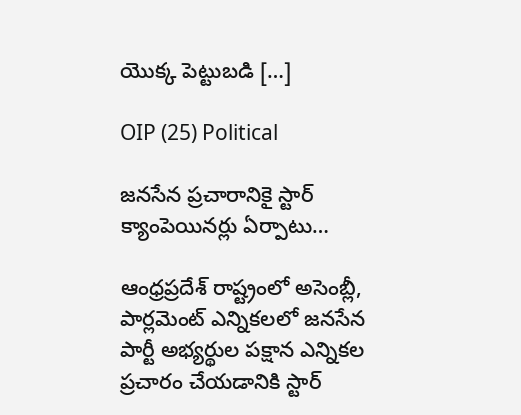యొక్క పెట్టుబడి […]

OIP (25) Political

జనసేన ప్రచారానికై స్టార్ క్యాంపెయినర్లు ఏర్పాటు…

ఆంధ్రప్రదేశ్ రాష్ట్రంలో అసెంబ్లీ, పార్లమెంట్ ఎన్నికలలో జనసేన పార్టీ అభ్యర్థుల పక్షాన ఎన్నికల ప్రచారం చేయడానికి స్టార్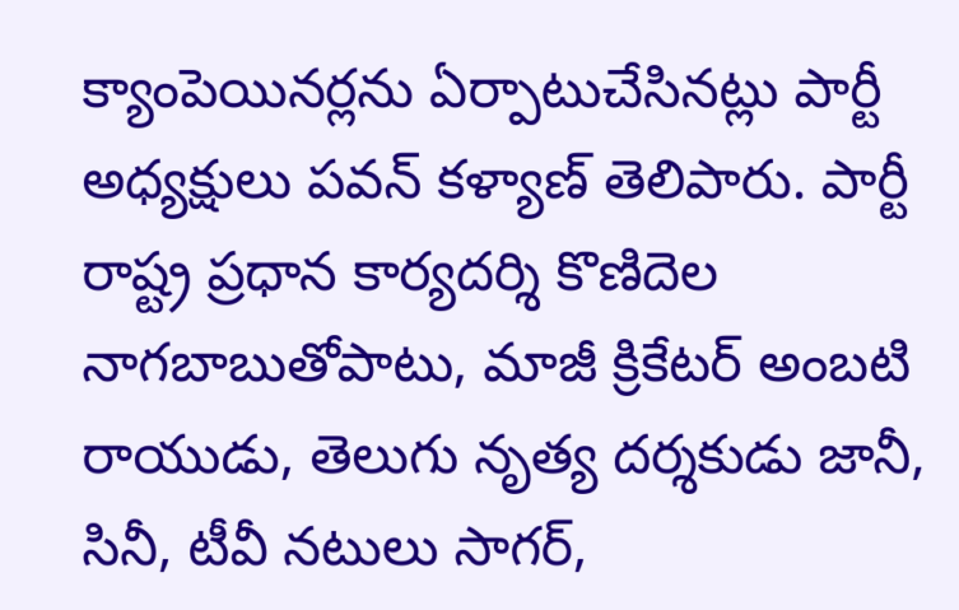క్యాంపెయినర్లను ఏర్పాటుచేసినట్లు పార్టీ అధ్యక్షులు పవన్ కళ్యాణ్ తెలిపారు. పార్టీ రాష్ట్ర ప్రధాన కార్యదర్శి కొణిదెల నాగబాబుతోపాటు, మాజీ క్రికేటర్ అంబటి రాయుడు, తెలుగు నృత్య దర్శకుడు జానీ, సినీ, టీవీ నటులు సాగర్,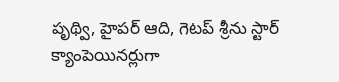పృథ్వి, హైపర్ ఆది, గెటప్ శ్రీను స్టార్ క్యాంపెయినర్లుగా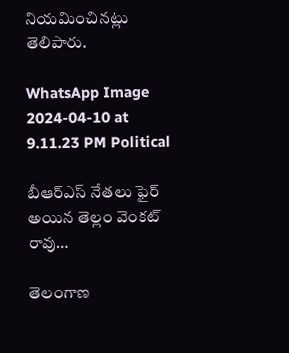నియమించినట్లు తెలిపారు.

WhatsApp Image 2024-04-10 at 9.11.23 PM Political

బీఆర్ఎస్ నేతలు ఫైర్ అయిన తెల్లం వెంకట్ రావు…

తెలంగాణ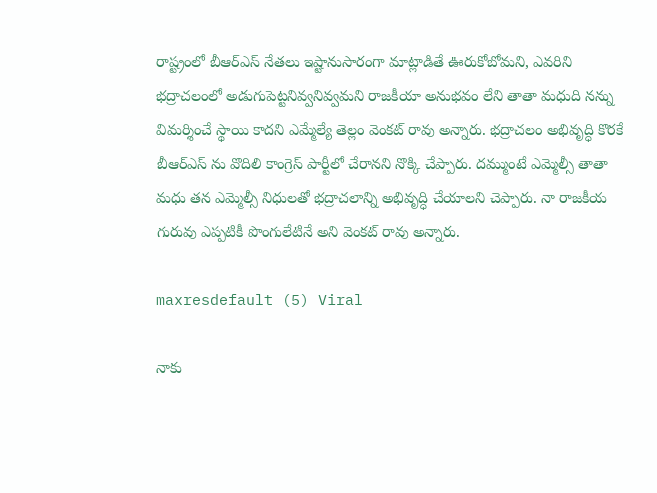రాష్ట్రంలో బీఆర్ఎస్ నేతలు ఇష్టానుసారంగా మాట్లాడితే ఊరుకోబోమని, ఎవరిని భద్రాచలంలో అడుగుపెట్టనివ్వనివ్వమని రాజకీయా అనుభవం లేని తాతా మధుది నన్ను విమర్శించే స్థాయి కాదని ఎమ్మేల్యే తెల్లం వెంకట్ రావు అన్నారు. భద్రాచలం అభివృద్ధి కొరకే బీఆర్ఎస్ ను వొదిలి కాంగ్రెస్ పార్టీలో చేరానని నొక్కి చేప్పారు. దమ్ముంటే ఎమ్మెల్సీ తాతా మధు తన ఎమ్మెల్సీ నిధులతో భద్రాచలాన్ని అభివృద్ధి చేయాలని చెప్పారు. నా రాజకీయ గురువు ఎప్పటికీ పొంగులేటినే అని వెంకట్ రావు అన్నారు.

maxresdefault (5) Viral

నాకు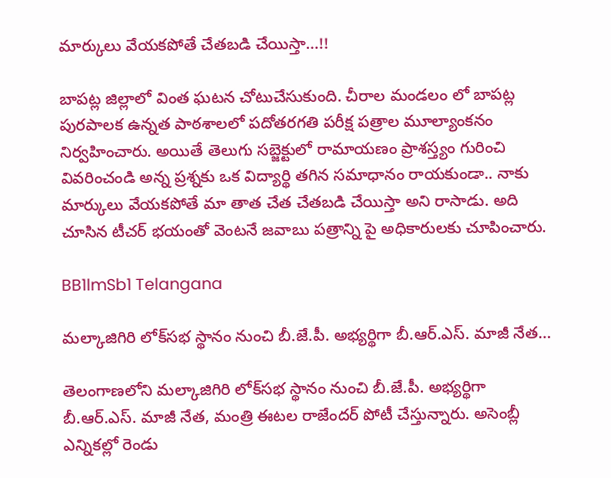మార్కులు వేయకపోతే చేతబడి చేయిస్తా…!!

బాపట్ల జిల్లాలో వింత ఘటన చోటుచేసుకుంది. చీరాల మండలం లో బాపట్ల పురపాలక ఉన్నత పాఠశాలలో పదోతరగతి పరీక్ష పత్రాల మూల్యాంకనం నిర్వహించారు. అయితే తెలుగు సబ్జెక్టులో రామాయణం ప్రాశస్త్యం గురించి వివరించండి అన్న ప్రశ్నకు ఒక విద్యార్థి తగిన సమాధానం రాయకుండా.. నాకు మార్కులు వేయకపోతే మా తాత చేత చేతబడి చేయిస్తా అని రాసాడు. అది చూసిన టీచర్ భయంతో వెంటనే జవాబు పత్రాన్ని పై అధికారులకు చూపించారు.

BB1lmSb1 Telangana

మల్కాజిగిరి లోక్‌సభ స్థానం నుంచి బీ.జే.పీ. అభ్యర్థిగా బీ.ఆర్‌.ఎస్‌. మాజీ నేత…

తెలంగాణలోని మల్కాజిగిరి లోక్‌సభ స్థానం నుంచి బీ.జే.పీ. అభ్యర్థిగా బీ.ఆర్‌.ఎస్‌. మాజీ నేత, మంత్రి ఈటల రాజేందర్‌ పోటీ చేస్తున్నారు. అసెంబ్లీ ఎన్నికల్లో రెండు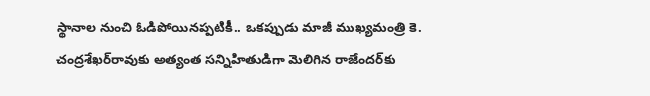స్థానాల నుంచి ఓడిపోయినప్పటికీ.. ఒకప్పుడు మాజీ ముఖ్యమంత్రి కె. చంద్రశేఖర్‌రావుకు అత్యంత సన్నిహితుడిగా మెలిగిన రాజేందర్‌కు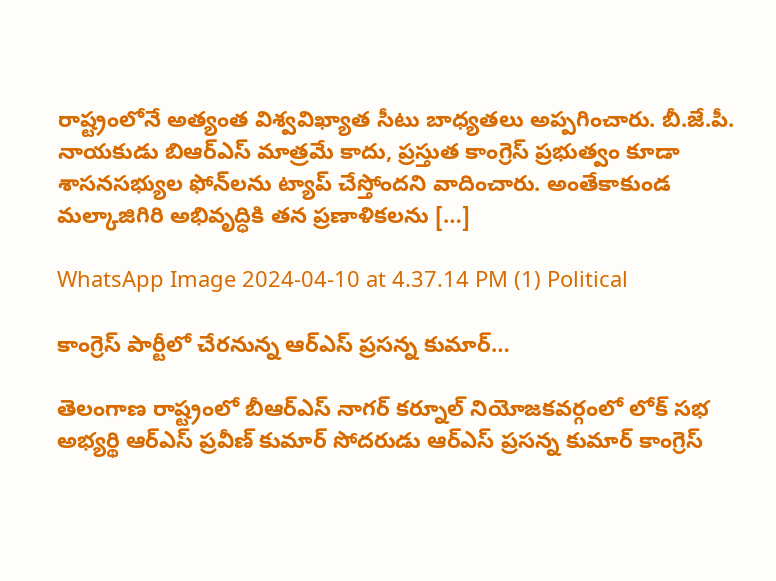రాష్ట్రంలోనే అత్యంత విశ్వవిఖ్యాత సీటు బాధ్యతలు అప్పగించారు. బీ.జే.పీ. నాయకుడు బిఆర్‌ఎస్ మాత్రమే కాదు, ప్రస్తుత కాంగ్రెస్ ప్రభుత్వం కూడా శాసనసభ్యుల ఫోన్‌లను ట్యాప్ చేస్తోందని వాదించారు. అంతేకాకుండ మల్కాజిగిరి అభివృద్ధికి తన ప్రణాళికలను […]

WhatsApp Image 2024-04-10 at 4.37.14 PM (1) Political

కాంగ్రెస్ పార్టీలో చేరనున్న ఆర్ఎస్ ప్రసన్న కుమార్…

తెలంగాణ రాష్ట్రంలో బీఆర్ఎస్ నాగర్ కర్నూల్ నియోజకవర్గంలో లోక్ సభ అభ్యర్థి ఆర్ఎస్ ప్రవీణ్ కుమార్ సోదరుడు ఆర్ఎస్ ప్రసన్న కుమార్ కాంగ్రెస్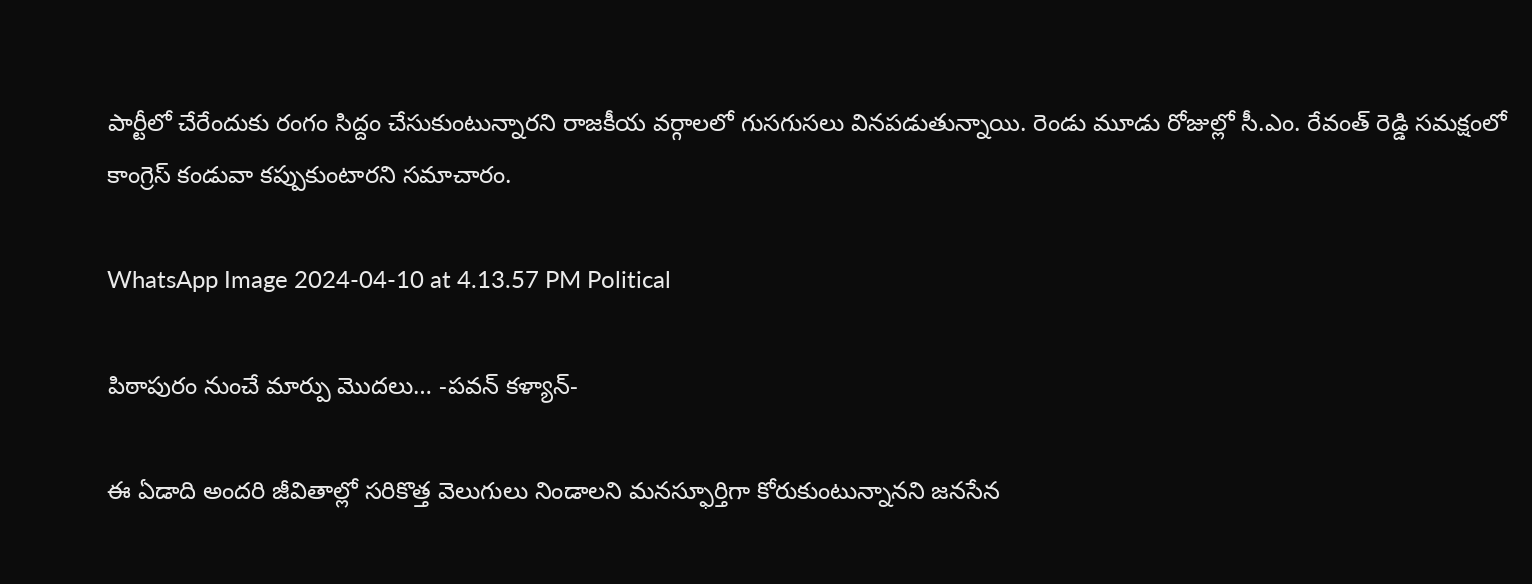పార్టీలో చేరేందుకు రంగం సిద్దం చేసుకుంటున్నారని రాజకీయ వర్గాలలో గుసగుసలు వినపడుతున్నాయి. రెండు మూడు రోజుల్లో సీ.ఎం. రేవంత్ రెడ్డి సమక్షంలో కాంగ్రెస్ కండువా కప్పుకుంటారని సమాచారం.

WhatsApp Image 2024-04-10 at 4.13.57 PM Political

పిఠాపురం నుంచే మార్పు మొదలు… -పవన్ కళ్యాన్-

ఈ ఏడాది అందరి జీవితాల్లో సరికొత్త వెలుగులు నిండాలని మనస్ఫూర్తిగా కోరుకుంటున్నానని జనసేన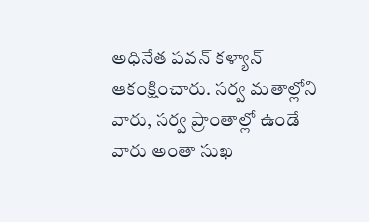అధినేత పవన్ కళ్యాన్ ఆకంక్షించారు. సర్వ మతాల్లోని వారు, సర్వ ప్రాంతాల్లో ఉండే వారు అంతా సుఖ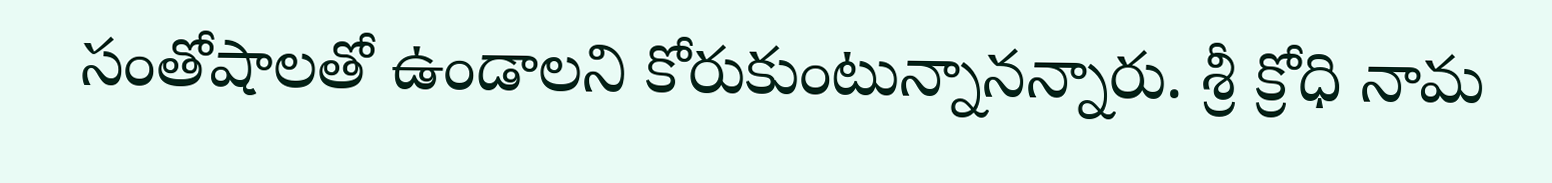సంతోషాలతో ఉండాలని కోరుకుంటున్నానన్నారు. శ్రీ క్రోధి నామ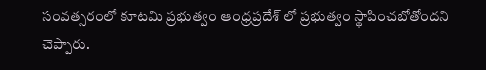సంవత్సరంలో కూటమి ప్రభుత్వం ఆంధ్రప్రదేశ్ లో ప్రభుత్వం స్థాపించబోతోందని చెప్పారు.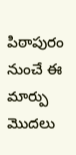పిఠాపురం నుంచే ఈ మార్పు మొదలు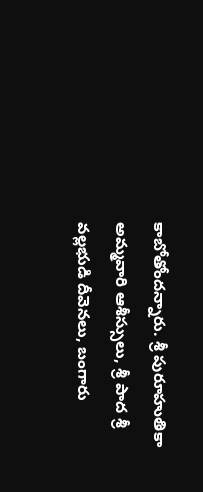కాబోతోందన్నారు. శ్రీ పురూహుతికా అమ్మవారి ఆశీస్సులు, శ్రీ పాద శ్రీ వల్లభుడి దీవెనలు, బంగారు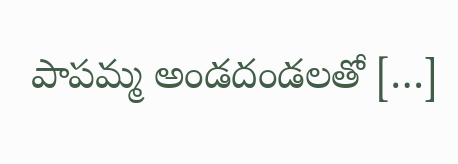పాపమ్మ అండదండలతో […]